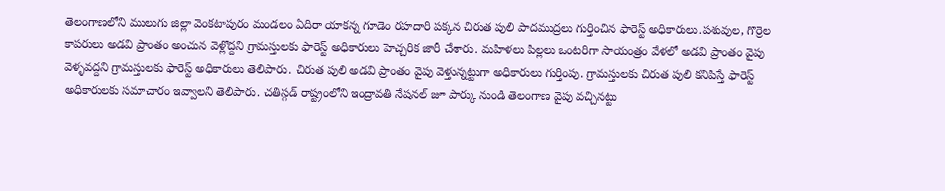తెలంగాణలోని ములుగు జిల్లా వెంకటాపురం మండలం ఏదిరా యాకన్న గూడెం రహదారి పక్కన చిరుత పులి పాదముద్రలు గుర్తించిన ఫారెస్ట్ అధికారులు.పశువుల, గొర్రెల కాపరులు అడవి ప్రాంతం అంచున వెళ్లొద్దని గ్రామస్తులకు ఫారెస్ట్ అధికారులు హెచ్చరిక జారీ చేశారు. మహిళలు పిల్లలు ఒంటరిగా సాయంత్రం వేళలో అడవి ప్రాంతం వైపు వెళ్ళవద్దని గ్రామస్తులకు ఫారెస్ట్ అధికారులు తెలిపారు. చిరుత పులి అడవి ప్రాంతం వైపు వెళ్తున్నట్టుగా అధికారులు గుర్తింపు. గ్రామస్తులకు చిరుత పులి కనిపిస్తే ఫారెస్ట్ అధికారులకు సమాచారం ఇవ్వాలని తెలిపారు. చతిస్గడ్ రాష్ట్రంలోని ఇంద్రావతి నేషనల్ జూ పార్కు నుండి తెలంగాణ వైపు వచ్చినట్టు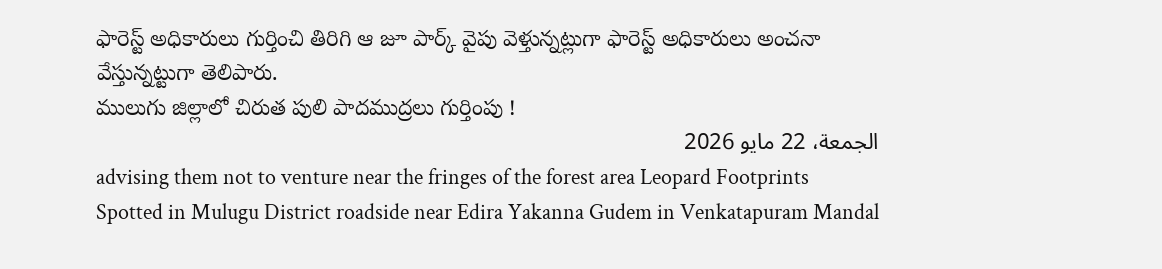ఫారెస్ట్ అధికారులు గుర్తించి తిరిగి ఆ జూ పార్క్ వైపు వెళ్తున్నట్లుగా ఫారెస్ట్ అధికారులు అంచనా వేస్తున్నట్టుగా తెలిపారు.
ములుగు జిల్లాలో చిరుత పులి పాదముద్రలు గుర్తింపు !
الجمعة، 22 مايو 2026
advising them not to venture near the fringes of the forest area Leopard Footprints Spotted in Mulugu District roadside near Edira Yakanna Gudem in Venkatapuram Mandal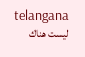telangana
ليست هناك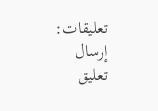تعليقات:
إرسال تعليق